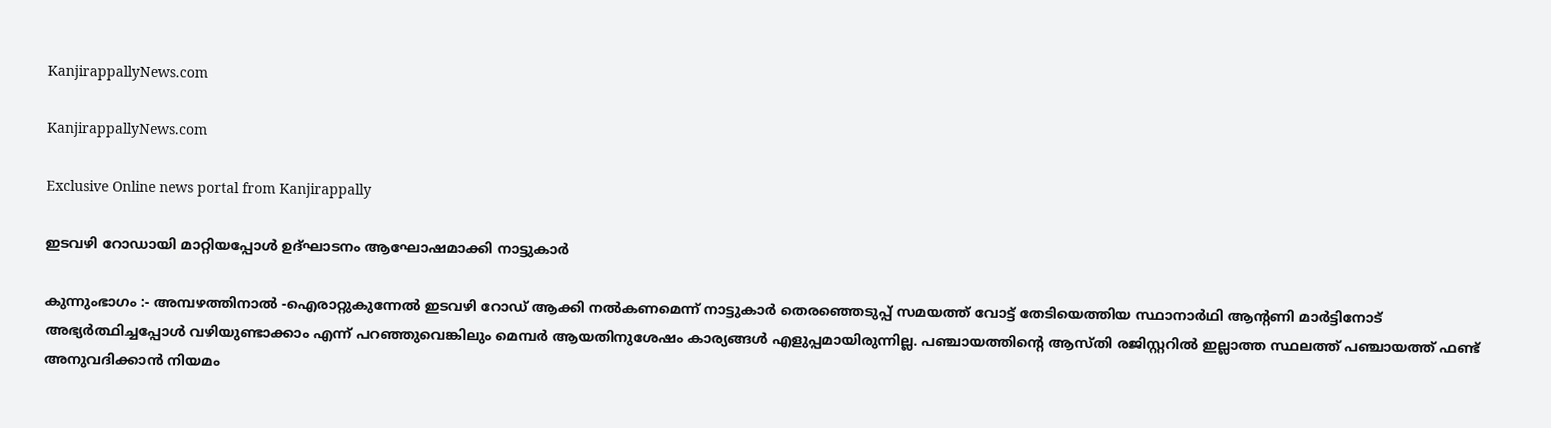KanjirappallyNews.com

KanjirappallyNews.com

Exclusive Online news portal from Kanjirappally

ഇടവഴി റോഡായി മാറ്റിയപ്പോൾ ഉദ്ഘാടനം ആഘോഷമാക്കി നാട്ടുകാർ

കുന്നുംഭാഗം :- അമ്പഴത്തിനാൽ -ഐരാറ്റുകുന്നേൽ ഇടവഴി റോഡ് ആക്കി നൽകണമെന്ന് നാട്ടുകാർ തെരഞ്ഞെടുപ്പ് സമയത്ത് വോട്ട് തേടിയെത്തിയ സ്ഥാനാർഥി ആന്റണി മാർട്ടിനോട് അഭ്യർത്ഥിച്ചപ്പോൾ വഴിയുണ്ടാക്കാം എന്ന് പറഞ്ഞുവെങ്കിലും മെമ്പർ ആയതിനുശേഷം കാര്യങ്ങൾ എളുപ്പമായിരുന്നില്ല. പഞ്ചായത്തിന്റെ ആസ്തി രജിസ്റ്ററിൽ ഇല്ലാത്ത സ്ഥലത്ത് പഞ്ചായത്ത് ഫണ്ട് അനുവദിക്കാൻ നിയമം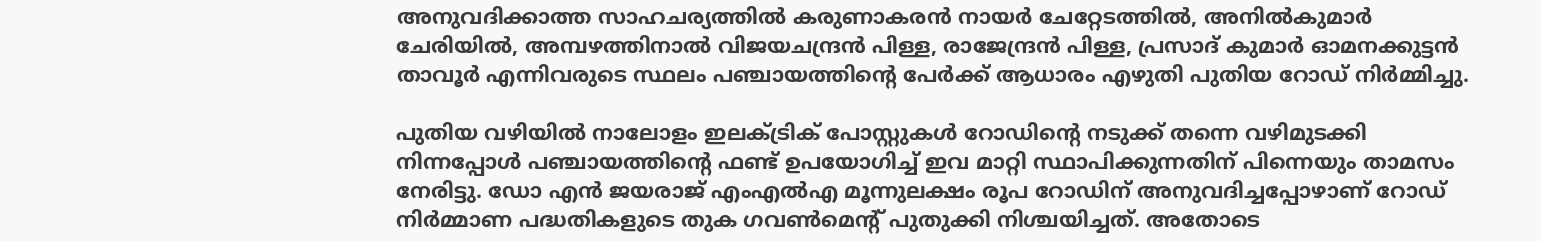അനുവദിക്കാത്ത സാഹചര്യത്തിൽ കരുണാകരൻ നായർ ചേറ്റേടത്തിൽ, അനിൽകുമാർ ചേരിയിൽ, അമ്പഴത്തിനാൽ വിജയചന്ദ്രൻ പിള്ള, രാജേന്ദ്രൻ പിള്ള, പ്രസാദ് കുമാർ ഓമനക്കുട്ടൻ താവൂർ എന്നിവരുടെ സ്ഥലം പഞ്ചായത്തിന്റെ പേർക്ക് ആധാരം എഴുതി പുതിയ റോഡ് നിർമ്മിച്ചു.

പുതിയ വഴിയിൽ നാലോളം ഇലക്ട്രിക് പോസ്റ്റുകൾ റോഡിന്റെ നടുക്ക് തന്നെ വഴിമുടക്കി നിന്നപ്പോൾ പഞ്ചായത്തിന്റെ ഫണ്ട് ഉപയോഗിച്ച് ഇവ മാറ്റി സ്ഥാപിക്കുന്നതിന് പിന്നെയും താമസം നേരിട്ടു. ഡോ എൻ ജയരാജ് എംഎൽഎ മൂന്നുലക്ഷം രൂപ റോഡിന് അനുവദിച്ചപ്പോഴാണ് റോഡ് നിർമ്മാണ പദ്ധതികളുടെ തുക ഗവൺമെന്റ് പുതുക്കി നിശ്ചയിച്ചത്. അതോടെ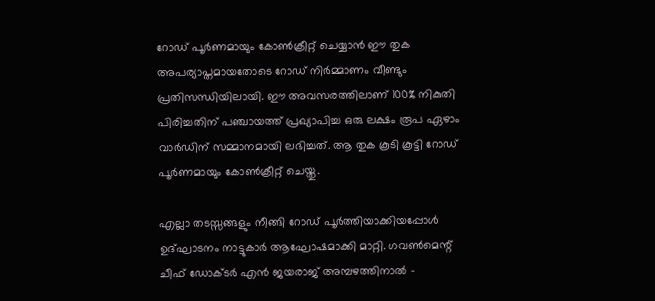റോഡ് പൂർണമായും കോൺക്രീറ്റ് ചെയ്യാൻ ഈ തുക അപര്യാപ്തമായതോടെ റോഡ് നിർമ്മാണം വീണ്ടും പ്രതിസന്ധിയിലായി. ഈ അവസരത്തിലാണ് 100% നികുതി പിരിച്ചതിന് പഞ്ചായത്ത് പ്രഖ്യാപിച്ച ഒരു ലക്ഷം രൂപ ഏഴാം വാർഡിന് സമ്മാനമായി ലഭിച്ചത്. ആ തുക കൂടി കൂട്ടി റോഡ് പൂർണമായും കോൺക്രീറ്റ് ചെയ്തു.

എല്ലാ തടസ്സങ്ങളും നീങ്ങി റോഡ് പൂർത്തിയാക്കിയപ്പോൾ ഉദ്ഘാടനം നാട്ടുകാർ ആഘോഷമാക്കി മാറ്റി. ഗവൺമെന്റ് ചീഫ് ഡോക്ടർ എൻ ജയരാജ് അമ്പഴത്തിനാൽ –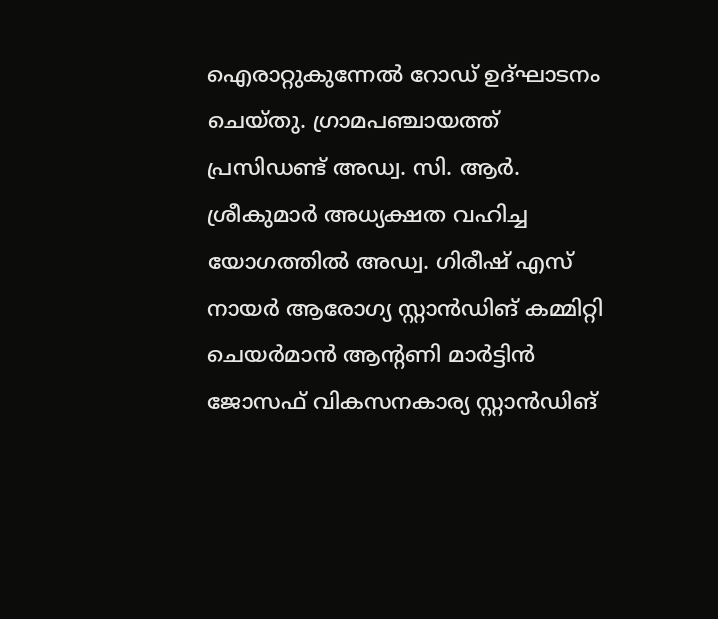ഐരാറ്റുകുന്നേൽ റോഡ് ഉദ്ഘാടനം ചെയ്തു. ഗ്രാമപഞ്ചായത്ത് പ്രസിഡണ്ട് അഡ്വ. സി. ആർ. ശ്രീകുമാർ അധ്യക്ഷത വഹിച്ച യോഗത്തിൽ അഡ്വ. ഗിരീഷ് എസ് നായർ ആരോഗ്യ സ്റ്റാൻഡിങ് കമ്മിറ്റി ചെയർമാൻ ആന്റണി മാർട്ടിൻ ജോസഫ് വികസനകാര്യ സ്റ്റാൻഡിങ്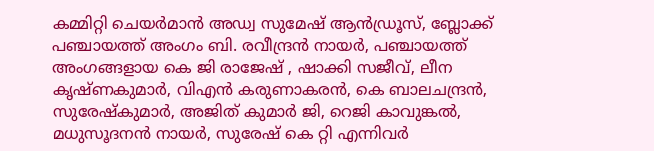കമ്മിറ്റി ചെയർമാൻ അഡ്വ സുമേഷ് ആൻഡ്രൂസ്, ബ്ലോക്ക് പഞ്ചായത്ത് അംഗം ബി. രവീന്ദ്രൻ നായർ, പഞ്ചായത്ത് അംഗങ്ങളായ കെ ജി രാജേഷ് , ഷാക്കി സജീവ്, ലീന കൃഷ്ണകുമാർ, വിഎൻ കരുണാകരൻ, കെ ബാലചന്ദ്രൻ, സുരേഷ്കുമാർ, അജിത് കുമാർ ജി, റെജി കാവുങ്കൽ, മധുസൂദനൻ നായർ, സുരേഷ് കെ റ്റി എന്നിവർ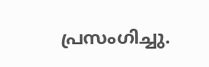പ്രസംഗിച്ചു.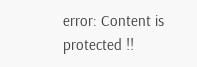error: Content is protected !!